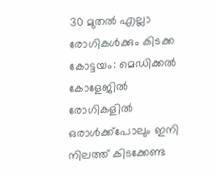30 മുതൽ എല്ലാ രോഗികൾക്കും കിടക്ക
കോട്ടയം: മെഡിക്കൽ കോളേജിൽ രോഗികളിൽ ഒരാൾക്ക്പോലും ഇനി നിലത്ത് കിടക്കേണ്ട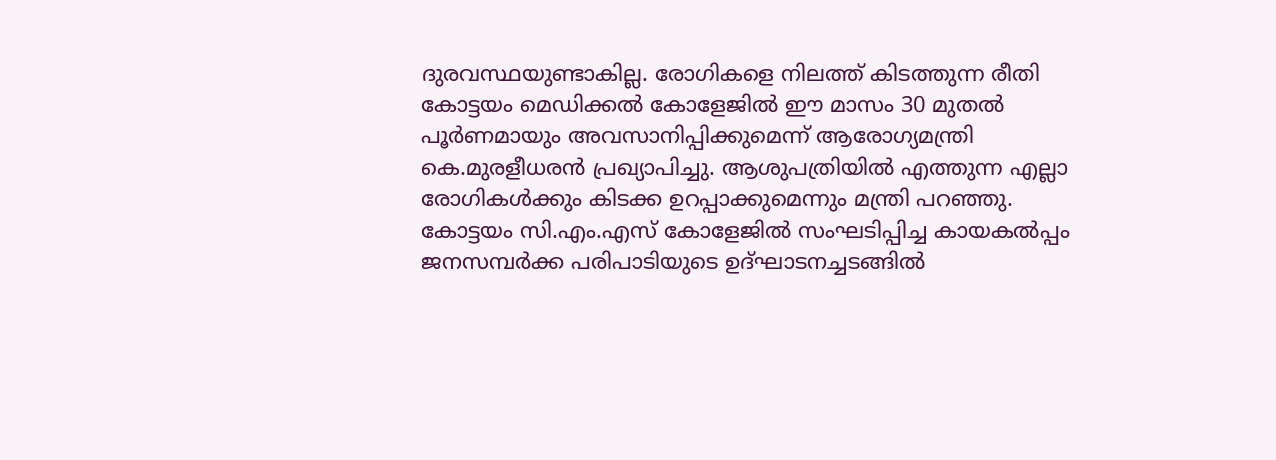ദുരവസ്ഥയുണ്ടാകില്ല. രോഗികളെ നിലത്ത് കിടത്തുന്ന രീതി കോട്ടയം മെഡിക്കൽ കോളേജിൽ ഈ മാസം 30 മുതൽ പൂർണമായും അവസാനിപ്പിക്കുമെന്ന് ആരോഗ്യമന്ത്രി കെ.മുരളീധരൻ പ്രഖ്യാപിച്ചു. ആശുപത്രിയിൽ എത്തുന്ന എല്ലാ രോഗികൾക്കും കിടക്ക ഉറപ്പാക്കുമെന്നും മന്ത്രി പറഞ്ഞു. കോട്ടയം സി.എം.എസ് കോളേജിൽ സംഘടിപ്പിച്ച കായകൽപ്പം ജനസമ്പർക്ക പരിപാടിയുടെ ഉദ്ഘാടനച്ചടങ്ങിൽ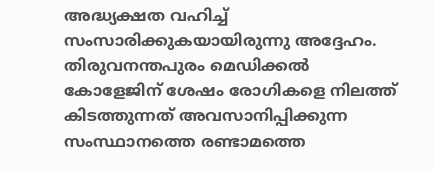അദ്ധ്യക്ഷത വഹിച്ച് സംസാരിക്കുകയായിരുന്നു അദ്ദേഹം.
തിരുവനന്തപുരം മെഡിക്കൽ കോളേജിന് ശേഷം രോഗികളെ നിലത്ത് കിടത്തുന്നത് അവസാനിപ്പിക്കുന്ന സംസ്ഥാനത്തെ രണ്ടാമത്തെ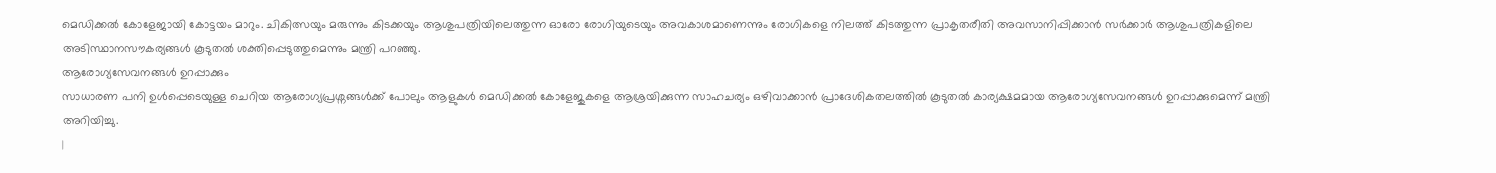മെഡിക്കൽ കോളേജായി കോട്ടയം മാറും. ചികിത്സയും മരുന്നും കിടക്കയും ആശുപത്രിയിലെത്തുന്ന ഓരോ രോഗിയുടെയും അവകാശമാണെന്നും രോഗികളെ നിലത്ത് കിടത്തുന്ന പ്രാകൃതരീതി അവസാനിപ്പിക്കാൻ സർക്കാർ ആശുപത്രികളിലെ അടിസ്ഥാനസൗകര്യങ്ങൾ കൂടുതൽ ശക്തിപ്പെടുത്തുമെന്നും മന്ത്രി പറഞ്ഞു.
ആരോഗ്യസേവനങ്ങൾ ഉറപ്പാക്കും
സാധാരണ പനി ഉൾപ്പെടെയുള്ള ചെറിയ ആരോഗ്യപ്രശ്നങ്ങൾക്ക് പോലും ആളുകൾ മെഡിക്കൽ കോളേജുകളെ ആശ്രയിക്കുന്ന സാഹചര്യം ഒഴിവാക്കാൻ പ്രാദേശികതലത്തിൽ കൂടുതൽ കാര്യക്ഷമമായ ആരോഗ്യസേവനങ്ങൾ ഉറപ്പാക്കുമെന്ന് മന്ത്രി അറിയിച്ചു.
|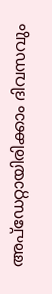അപ്ഡേറ്റായിരിക്കാം ദിവസവും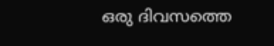ഒരു ദിവസത്തെ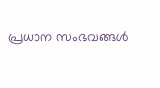പ്രധാന സംഭവങ്ങൾ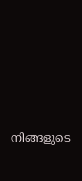നിങ്ങളുടെ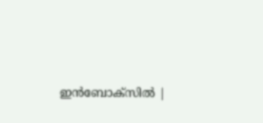ഇൻബോക്സിൽ |